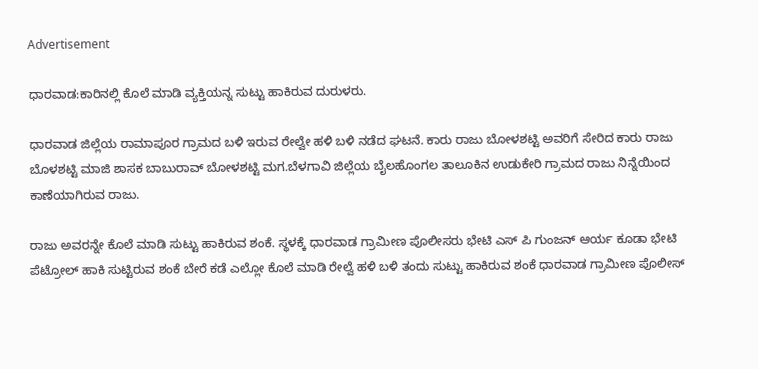Advertisement

ಧಾರವಾಡ:ಕಾರಿನಲ್ಲಿ ಕೊಲೆ ಮಾಡಿ ವ್ಯಕ್ತಿಯನ್ನ ಸುಟ್ಟು ಹಾಕಿರುವ ದುರುಳರು.

ಧಾರವಾಡ ಜಿಲ್ಲೆಯ ರಾಮಾಪೂರ ಗ್ರಾಮದ ಬಳಿ ಇರುವ ರೇಲ್ವೇ ಹಳಿ ಬಳಿ ನಡೆದ ಘಟನೆ. ಕಾರು ರಾಜು ಬೋಳಶಟ್ಟಿ ಅವರಿಗೆ ಸೇರಿದ ಕಾರು ರಾಜು ಬೊಳಶಟ್ಟಿ ಮಾಜಿ ಶಾಸಕ ಬಾಬುರಾವ್ ಬೋಳಶಟ್ಟಿ ಮಗ.ಬೆಳಗಾವಿ ಜಿಲ್ಲೆಯ ಬೈಲಹೊಂಗಲ ತಾಲೂಕಿನ ಉಡುಕೇರಿ ಗ್ರಾಮದ ರಾಜು ನಿನ್ನೆಯಿಂದ ಕಾಣೆಯಾಗಿರುವ ರಾಜು.

ರಾಜು ಅವರನ್ನೇ ಕೊಲೆ ಮಾಡಿ ಸುಟ್ಟು ಹಾಕಿರುವ ಶಂಕೆ. ಸ್ಥಳಕ್ಕೆ ಧಾರವಾಡ ಗ್ರಾಮೀಣ ಪೊಲೀಸರು ಭೇಟಿ ಎಸ್ ಪಿ ಗುಂಜನ್ ಆರ್ಯ ಕೂಡಾ ಭೇಟಿ ಪೆಟ್ರೋಲ್ ಹಾಕಿ ಸುಟ್ಟಿರುವ ಶಂಕೆ ಬೇರೆ ಕಡೆ ಎಲ್ಲೋ ಕೊಲೆ ಮಾಡಿ ರೇಲ್ವೆ ಹಳಿ ಬಳಿ ತಂದು ಸುಟ್ಟು ಹಾಕಿರುವ ಶಂಕೆ ಧಾರವಾಡ ಗ್ರಾಮೀಣ ಪೊಲೀಸ್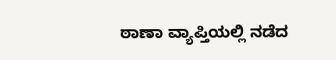ಠಾಣಾ ವ್ಯಾಪ್ತಿಯಲ್ಲಿ ನಡೆದ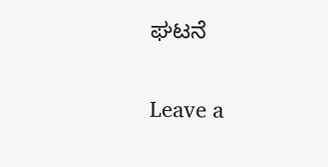ಘಟನೆ

Leave a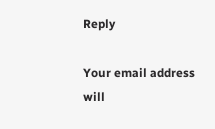Reply

Your email address will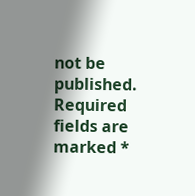not be published. Required fields are marked *